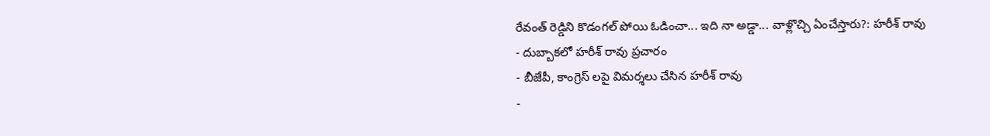రేవంత్ రెడ్డిని కొడంగల్ పోయి ఓడించా... ఇది నా అడ్డా... వాళ్లొచ్చి ఏంచేస్తారు?: హరీశ్ రావు
- దుబ్బాకలో హరీశ్ రావు ప్రచారం
- బీజేపీ, కాంగ్రెస్ లపై విమర్శలు చేసిన హరీశ్ రావు
-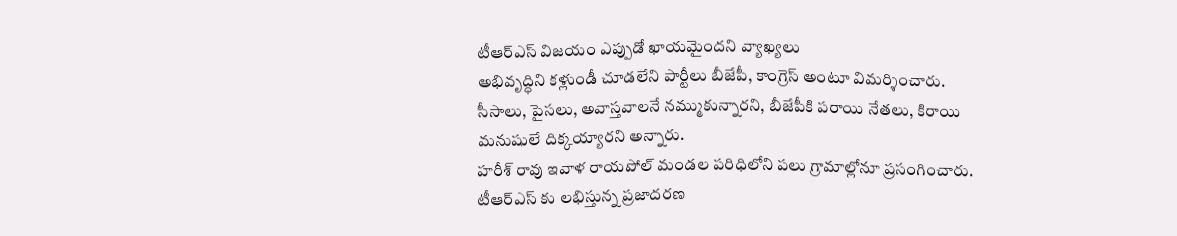టీఆర్ఎస్ విజయం ఎప్పుడో ఖాయమైందని వ్యాఖ్యలు
అభివృద్ధిని కళ్లుండీ చూడలేని పార్టీలు బీజేపీ, కాంగ్రెస్ అంటూ విమర్శించారు. సీసాలు, పైసలు, అవాస్తవాలనే నమ్ముకున్నారని, బీజేపీకి పరాయి నేతలు, కిరాయి మనుషులే దిక్కయ్యారని అన్నారు.
హరీశ్ రావు ఇవాళ రాయపోల్ మండల పరిధిలోని పలు గ్రామాల్లోనూ ప్రసంగించారు. టీఆర్ఎస్ కు లభిస్తున్న ప్రజాదరణ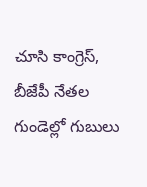చూసి కాంగ్రెస్, బీజేపీ నేతల గుండెల్లో గుబులు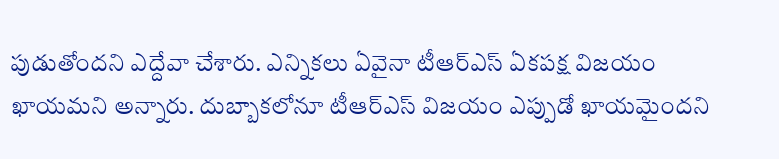పుడుతోందని ఎద్దేవా చేశారు. ఎన్నికలు ఏవైనా టీఆర్ఎస్ ఏకపక్ష విజయం ఖాయమని అన్నారు. దుబ్బాకలోనూ టీఆర్ఎస్ విజయం ఎప్పుడో ఖాయమైందని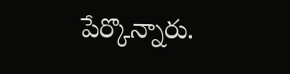పేర్కొన్నారు.